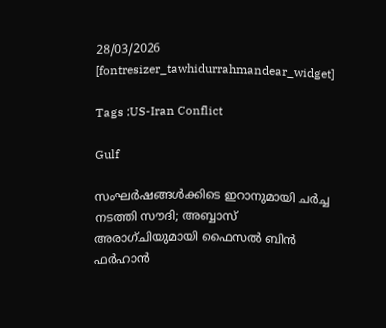28/03/2026
[fontresizer_tawhidurrahmandear_widget]

Tags :US-Iran Conflict

Gulf

സംഘര്‍ഷങ്ങള്‍ക്കിടെ ഇറാനുമായി ചര്‍ച്ച നടത്തി സൗദി; അബ്ബാസ് അരാഗ്ചിയുമായി ഫൈസല്‍ ബിന്‍ ഫര്‍ഹാന്‍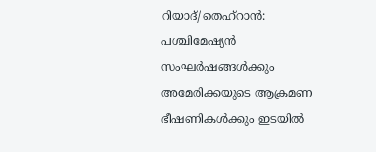റിയാദ്/തെഹ്റാന്‍: പശ്ചിമേഷ്യന്‍ സംഘര്‍ഷങ്ങള്‍ക്കും അമേരിക്കയുടെ ആക്രമണ ഭീഷണികള്‍ക്കും ഇടയില്‍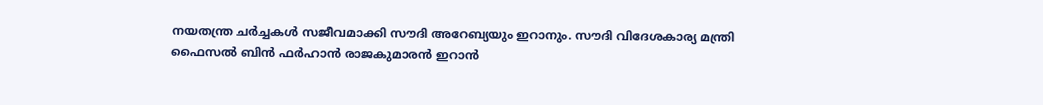നയതന്ത്ര ചര്‍ച്ചകള്‍ സജീവമാക്കി സൗദി അറേബ്യയും ഇറാനും. സൗദി വിദേശകാര്യ മന്ത്രി ഫൈസല്‍ ബിന്‍ ഫര്‍ഹാന്‍ രാജകുമാരന്‍ ഇറാന്‍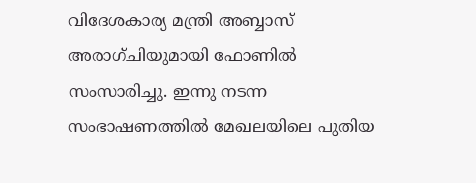വിദേശകാര്യ മന്ത്രി അബ്ബാസ് അരാഗ്ചിയുമായി ഫോണില്‍ സംസാരിച്ചു. ഇന്നു നടന്ന സംഭാഷണത്തില്‍ മേഖലയിലെ പുതിയ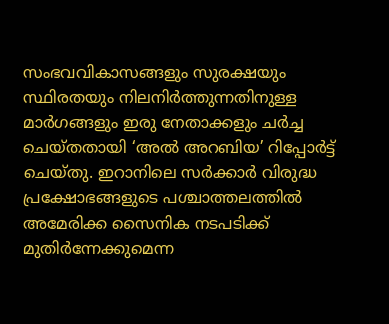സംഭവവികാസങ്ങളും സുരക്ഷയും സ്ഥിരതയും നിലനിര്‍ത്തുന്നതിനുള്ള മാര്‍ഗങ്ങളും ഇരു നേതാക്കളും ചര്‍ച്ച ചെയ്തതായി ‘അല്‍ അറബിയ’ റിപ്പോര്‍ട്ട് ചെയ്തു. ഇറാനിലെ സര്‍ക്കാര്‍ വിരുദ്ധ പ്രക്ഷോഭങ്ങളുടെ പശ്ചാത്തലത്തില്‍ അമേരിക്ക സൈനിക നടപടിക്ക് മുതിര്‍ന്നേക്കുമെന്ന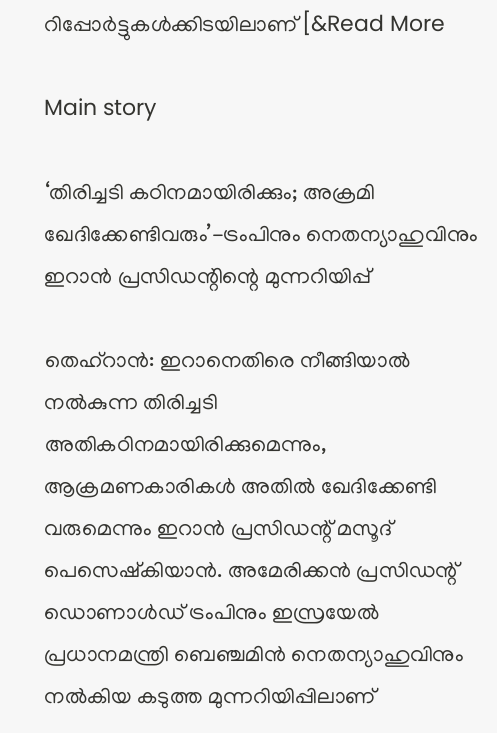റിപ്പോര്‍ട്ടുകള്‍ക്കിടയിലാണ് [&Read More

Main story

‘തിരിച്ചടി കഠിനമായിരിക്കും; അക്രമി ഖേദിക്കേണ്ടിവരും’-ട്രംപിനും നെതന്യാഹുവിനും ഇറാന്‍ പ്രസിഡന്റിന്റെ മുന്നറിയിപ്പ്

തെഹ്റാന്‍: ഇറാനെതിരെ നീങ്ങിയാല്‍ നല്‍കുന്ന തിരിച്ചടി അതികഠിനമായിരിക്കുമെന്നും, ആക്രമണകാരികള്‍ അതില്‍ ഖേദിക്കേണ്ടി വരുമെന്നും ഇറാന്‍ പ്രസിഡന്റ് മസൂദ് പെസെഷ്‌കിയാന്‍. അമേരിക്കന്‍ പ്രസിഡന്റ് ഡൊണാള്‍ഡ് ട്രംപിനും ഇസ്രയേല്‍ പ്രധാനമന്ത്രി ബെഞ്ചമിന്‍ നെതന്യാഹുവിനും നല്‍കിയ കടുത്ത മുന്നറിയിപ്പിലാണ്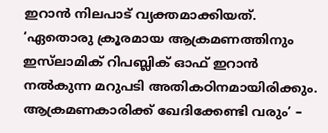ഇറാന്‍ നിലപാട് വ്യക്തമാക്കിയത്. ‘ഏതൊരു ക്രൂരമായ ആക്രമണത്തിനും ഇസ്‌ലാമിക് റിപബ്ലിക് ഓഫ് ഇറാന്‍ നല്‍കുന്ന മറുപടി അതികഠിനമായിരിക്കും. ആക്രമണകാരിക്ക് ഖേദിക്കേണ്ടി വരും’ –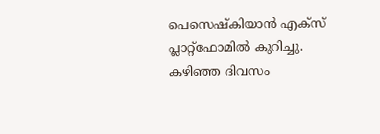പെസെഷ്‌കിയാന്‍ എക്സ് പ്ലാറ്റ്ഫോമില്‍ കുറിച്ചു. കഴിഞ്ഞ ദിവസം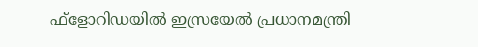ഫ്‌ളോറിഡയില്‍ ഇസ്രയേല്‍ പ്രധാനമന്ത്രി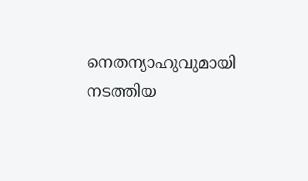നെതന്യാഹുവുമായി നടത്തിയ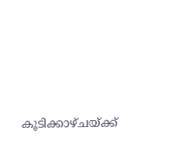കൂടിക്കാഴ്ചയ്ക്ക്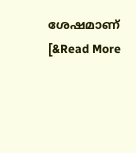ശേഷമാണ് [&Read More